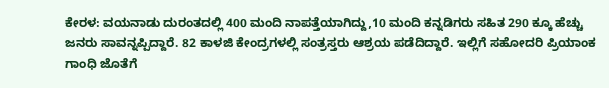ಕೇರಳ: ವಯನಾಡು ದುರಂತದಲ್ಲಿ 400 ಮಂದಿ ನಾಪತ್ತೆಯಾಗಿದ್ದು,10 ಮಂದಿ ಕನ್ನಡಿಗರು ಸಹಿತ 290 ಕ್ಕೂ ಹೆಚ್ಚು ಜನರು ಸಾವನ್ನಪ್ಪಿದ್ದಾರೆ. 82 ಕಾಳಜಿ ಕೇಂದ್ರಗಳಲ್ಲಿ ಸಂತ್ರಸ್ತರು ಆಶ್ರಯ ಪಡೆದಿದ್ದಾರೆ. ಇಲ್ಲಿಗೆ ಸಹೋದರಿ ಪ್ರಿಯಾಂಕ ಗಾಂಧಿ ಜೊತೆಗೆ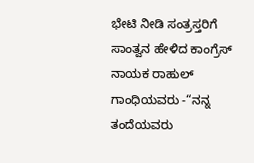ಭೇಟಿ ನೀಡಿ ಸಂತ್ರಸ್ತರಿಗೆ ಸಾಂತ್ವನ ಹೇಳಿದ ಕಾಂಗ್ರೆಸ್ ನಾಯಕ ರಾಹುಲ್ ಗಾಂಧಿಯವರು -“ನನ್ನ ತಂದೆಯವರು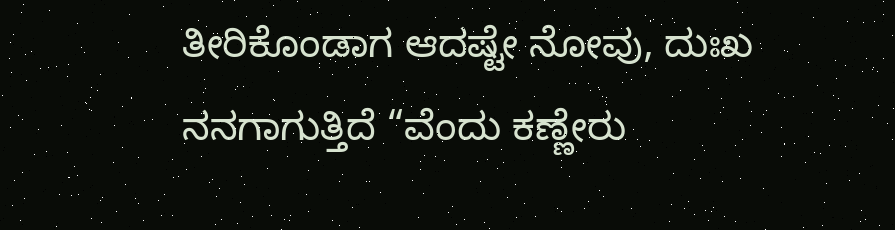ತೀರಿಕೊಂಡಾಗ ಆದಷ್ಟೇ ನೋವು, ದುಃಖ ನನಗಾಗುತ್ತಿದೆ “ವೆಂದು ಕಣ್ಣೇರು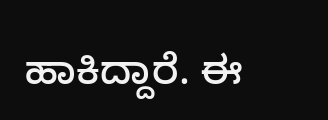ಹಾಕಿದ್ದಾರೆ. ಈ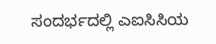ಸಂದರ್ಭದಲ್ಲಿ ಎಐಸಿಸಿಯ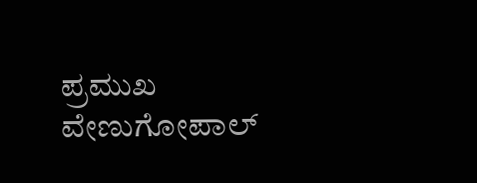ಪ್ರಮುಖ ವೇಣುಗೋಪಾಲ್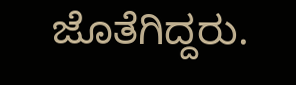ಜೊತೆಗಿದ್ದರು.